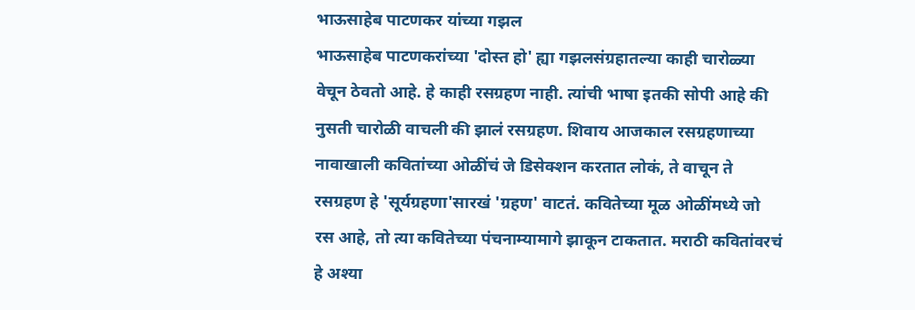भाऊसाहेब पाटणकर यांच्या गझल
भाऊसाहेब पाटणकरांच्या 'दोस्त हो' ह्या गझलसंग्रहातल्या काही चारोळ्या वेचून ठेवतो आहे. हे काही रसग्रहण नाही. त्यांची भाषा इतकी सोपी आहे की नुसती चारोळी वाचली की झालं रसग्रहण. शिवाय आजकाल रसग्रहणाच्या नावाखाली कवितांच्या ओळींचं जे डिसेक्शन करतात लोकं, ते वाचून ते रसग्रहण हे 'सूर्यग्रहणा'सारखं 'ग्रहण' वाटतं. कवितेच्या मूळ ओळींमध्ये जो रस आहे, तो त्या कवितेच्या पंचनाम्यामागे झाकून टाकतात. मराठी कवितांवरचं हे अश्या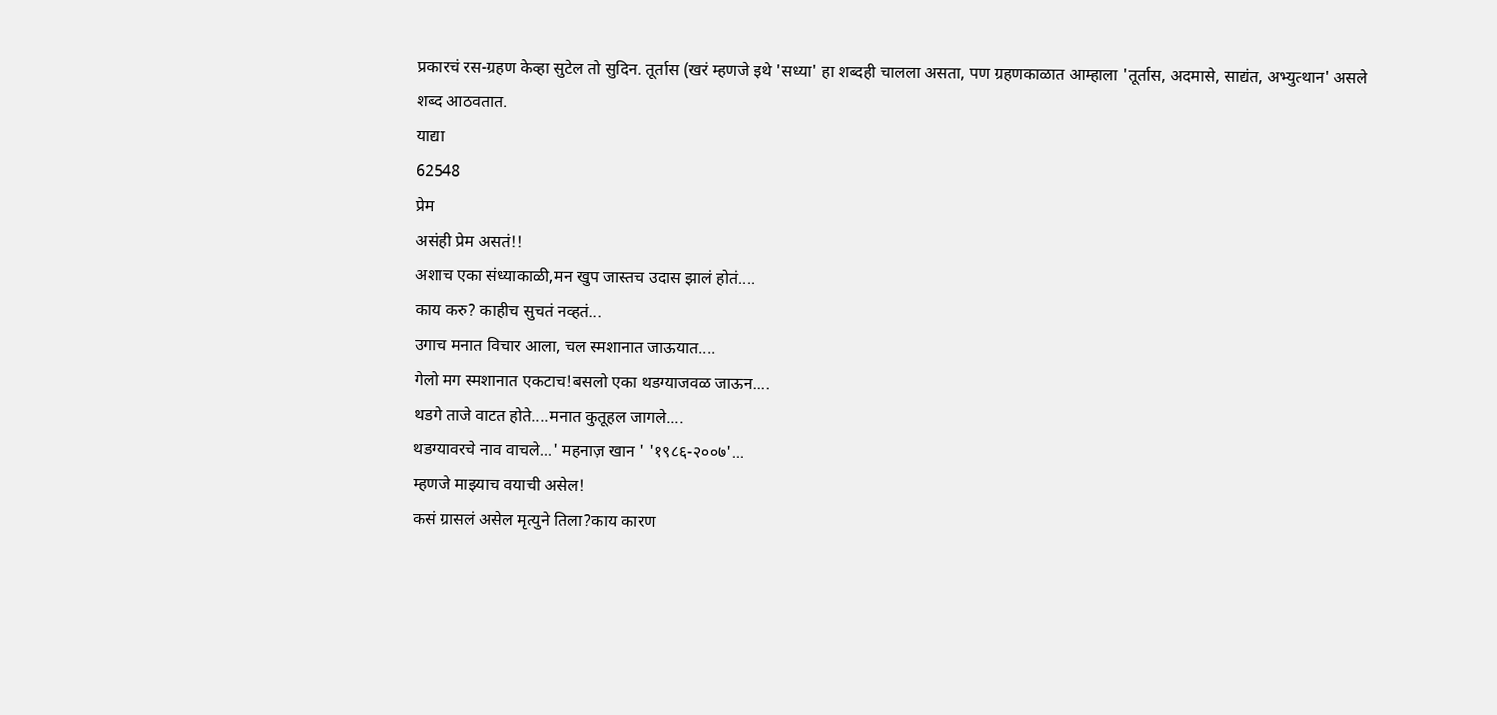प्रकारचं रस-ग्रहण केव्हा सुटेल तो सुदिन. तूर्तास (खरं म्हणजे इथे 'सध्या' हा शब्दही चालला असता, पण ग्रहणकाळात आम्हाला 'तूर्तास, अदमासे, साद्यंत, अभ्युत्थान' असले शब्द आठवतात.
याद्या
62548
प्रेम
असंही प्रेम असतं!!
अशाच एका संध्याकाळी,मन खुप जास्तच उदास झालं होतं....
काय करु? काहीच सुचतं नव्हतं...
उगाच मनात विचार आला, चल स्मशानात जाऊयात....
गेलो मग स्मशानात एकटाच!बसलो एका थडग्याजवळ जाऊन....
थडगे ताजे वाटत होते....मनात कुतूहल जागले....
थडग्यावरचे नाव वाचले...' महनाज़ खान ' '१९८६-२००७'...
म्हणजे माझ्याच वयाची असेल!
कसं ग्रासलं असेल मृत्युने तिला?काय कारण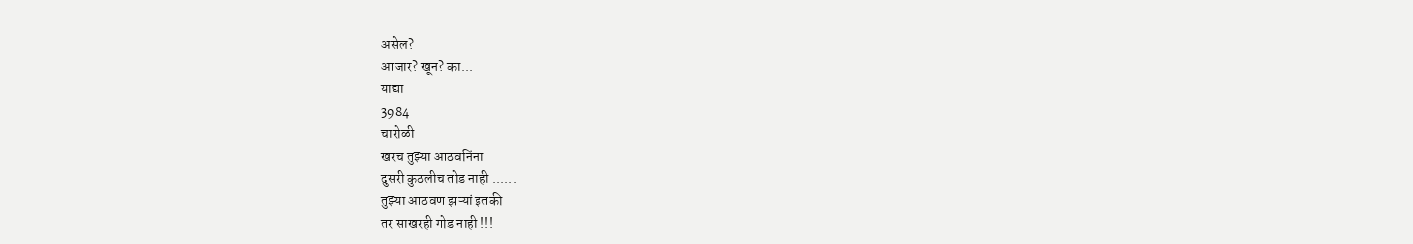असेल?
आजार? खून? का...
याद्या
3984
चारोळी
खरच तुझ्या आठवनिंना
दुसरी कुठलीच तोड नाही ......
तुझ्या आठवण झऱ्यां इतकी
तर साखरही गोड नाही !!!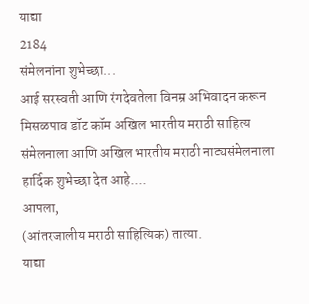याद्या
2184
संमेलनांना शुभेच्छा...
आई सरस्वती आणि रंगदेवतेला विनम्र अभिवादन करून मिसळपाव डॉट कॉम अखिल भारतीय मराठी साहित्य संमेलनाला आणि अखिल भारतीय मराठी नाट्यसंमेलनाला हार्दिक शुभेच्छा देत आहे....
आपला,
(आंतरजालीय मराठी साहित्यिक) तात्या.
याद्या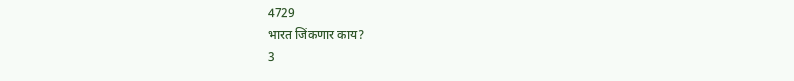4729
भारत जिंकणार काय?
3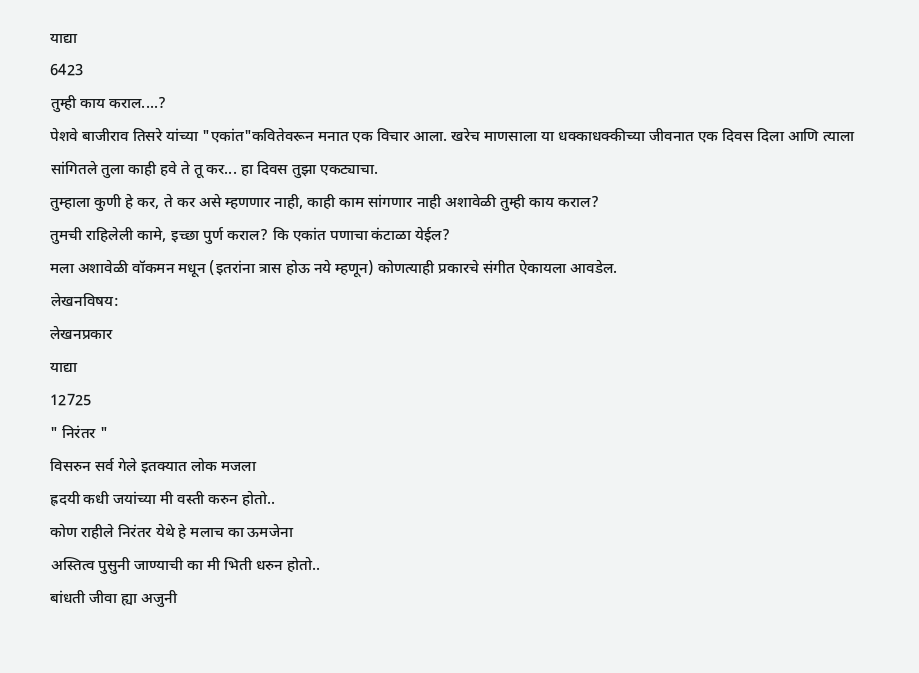याद्या
6423
तुम्ही काय कराल....?
पेशवे बाजीराव तिसरे यांच्या "एकांत"कवितेवरून मनात एक विचार आला. खरेच माणसाला या धक्काधक्कीच्या जीवनात एक दिवस दिला आणि त्याला सांगितले तुला काही हवे ते तू कर... हा दिवस तुझा एकट्याचा.
तुम्हाला कुणी हे कर, ते कर असे म्हणणार नाही, काही काम सांगणार नाही अशावेळी तुम्ही काय कराल?
तुमची राहिलेली कामे, इच्छा पुर्ण कराल? कि एकांत पणाचा कंटाळा येईल?
मला अशावेळी वॉकमन मधून (इतरांना त्रास होऊ नये म्हणून) कोणत्याही प्रकारचे संगीत ऐकायला आवडेल.
लेखनविषय:
लेखनप्रकार
याद्या
12725
" निरंतर "
विसरुन सर्व गेले इतक्यात लोक मजला
ह्रदयी कधी जयांच्या मी वस्ती करुन होतो..
कोण राहीले निरंतर येथे हे मलाच का ऊमजेना
अस्तित्व पुसुनी जाण्याची का मी भिती धरुन होतो..
बांधती जीवा ह्या अजुनी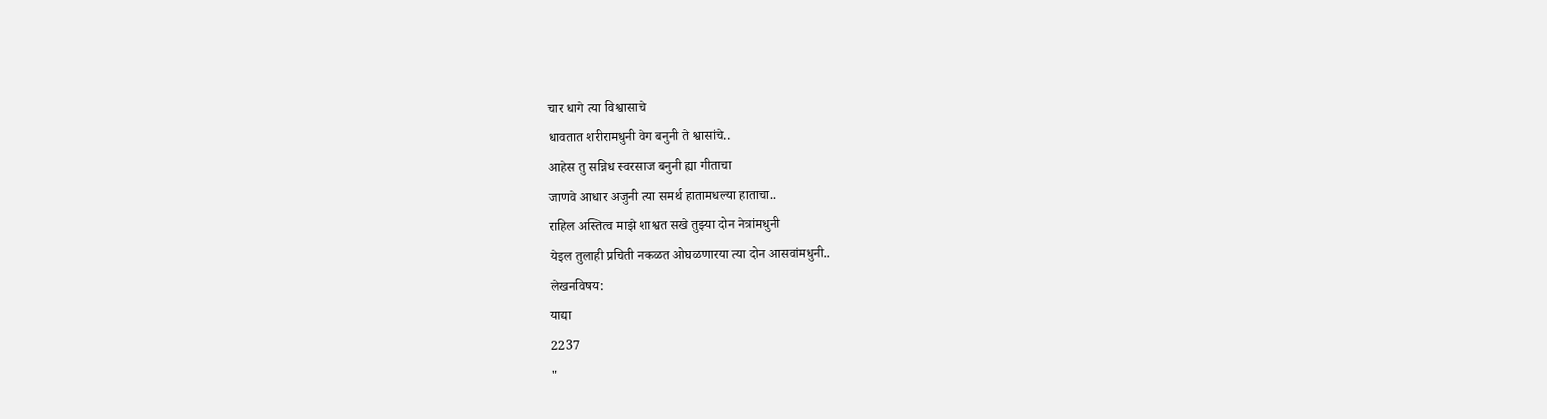चार धागे त्या विश्वासाचे
धावतात शरीरामधुनी वेग बनुनी ते श्वासांचे..
आहेस तु सन्निध स्वरसाज बनुनी ह्या गीताचा
जाणवे आधार अजुनी त्या समर्थ हातामधल्या हाताचा..
राहिल अस्तित्व माझे शाश्वत सखे तुझ्या दोन नेत्रांमधुनी
येइल तुलाही प्रचिती नकळत ओघळणारया त्या दोन आसवांमधुनी..
लेखनविषय:
याद्या
2237
"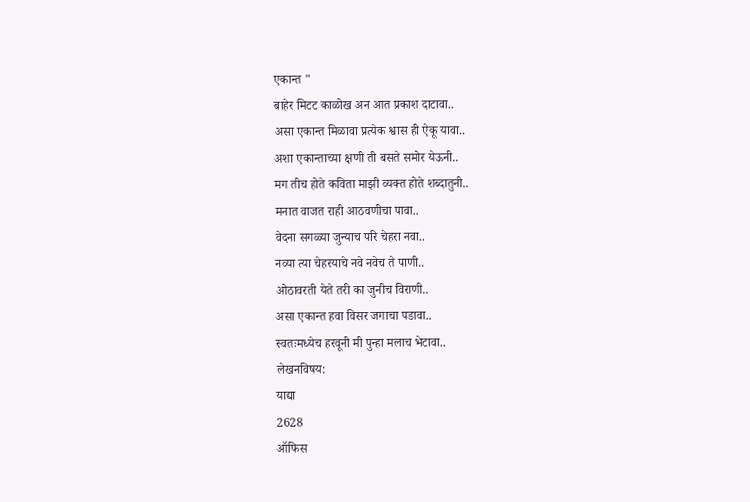एकान्त "
बाहेर मिटट काळोख अन आत प्रकाश दाटावा..
असा एकान्त मिळावा प्रत्येक श्वास ही ऐकू यावा..
अशा एकान्ताच्या क्षणी ती बसते समोर येऊनी..
मग तीच होते कविता माझी व्यक्त होते शब्दातुनी..
मनात वाजत राही आठवणीचा पावा..
वेदना सगळ्या जुन्याच परि चेहरा नवा..
नव्या त्या चेहरयाचे नवे नवेच ते पाणी..
ओठावरती येते तरी का जुनीच विराणी..
असा एकान्त हवा विसर जगाचा पडावा..
स्वतःमध्येच हरवूनी मी पुन्हा मलाच भेटावा..
लेखनविषय:
याद्या
2628
ऑफिस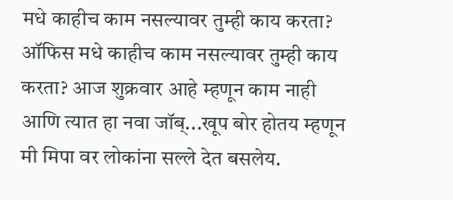मधे काहीच काम नसल्यावर तुम्ही काय करता?
ऑफिस मधे काहीच काम नसल्यावर तुम्ही काय करता? आज शुक्रवार आहे म्हणून काम नाही आणि त्यात हा नवा जॉब्...खूप बोर होतय म्हणून मी मिपा वर लोकांना सल्ले देत बसलेय.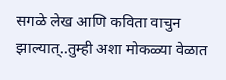सगळे लेख आणि कविता वाचुन झाल्यात्..तुम्ही अशा मोकळ्या वेळात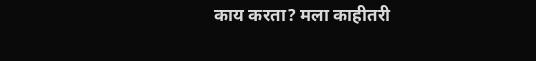काय करता? मला काहीतरी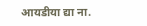आयडीया द्या ना.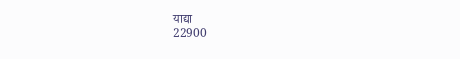याद्या
22900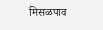मिसळपाव